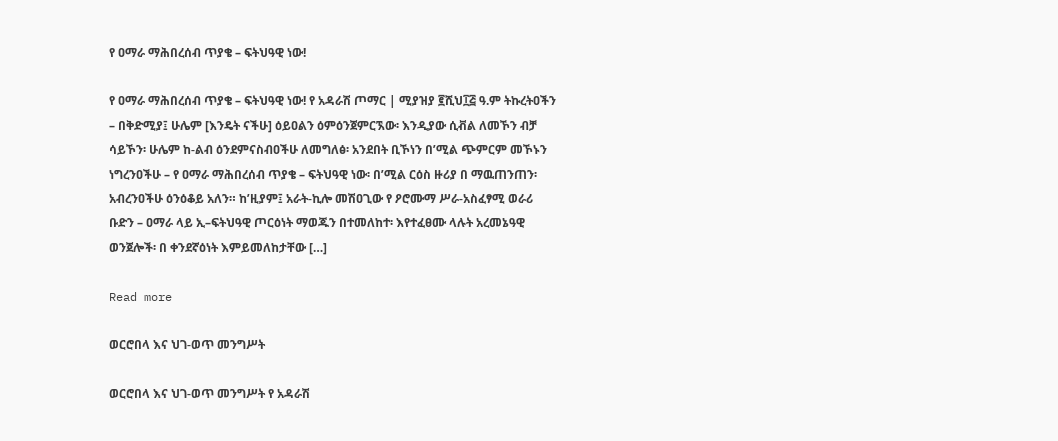የ ዐማራ ማሕበረሰብ ጥያቄ – ፍትህዓዊ ነው!

የ ዐማራ ማሕበረሰብ ጥያቄ – ፍትህዓዊ ነው! የ አዳራሽ ጦማር | ሚያዝያ ፪ሺህ፲፭ ዓ.ም ትኩረትዐችን – በቅድሚያ፤ ሁሌም [እንዴት ናችሁ] ዕይዐልን ዕምዕንጀምርኧው፡ እንዲያው ሲቭል ለመኾን ብቻ ሳይኾን፡ ሁሌም ከ-ልብ ዕንደምናስብዐችሁ ለመግለፅ፡ አንደበት ቢኾነን በ’ሚል ጭምርም መኾኑን ነግረንዐችሁ – የ ዐማራ ማሕበረሰብ ጥያቄ – ፍትህዓዊ ነው፡ በ’ሚል ርዕስ ዙሪያ በ ማዉጠንጠን፡ አብረንዐችሁ ዕንዕቆይ አለን። ከ’ዚያም፤ አራት-ኪሎ መሽዐጊው የ ዖሮሙማ ሥራ-አስፈፃሚ ወራሪ ቡድን – ዐማራ ላይ ኢ–ፍትህዓዊ ጦርዕነት ማወጁን በተመለከተ፡ እየተፈፀሙ ላሉት አረመኔዓዊ ወንጀሎች፡ በ ቀንደኛዕነት እምይመለከታቸው […]

Read more

ወርሮበላ እና ህገ-ወጥ መንግሥት

ወርሮበላ እና ህገ-ወጥ መንግሥት የ አዳራሽ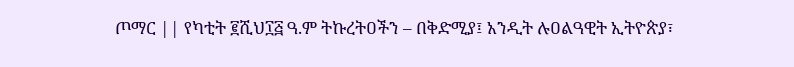ጦማር || የካቲት ፪ሺህ፲፭ ዓ.ም ትኩረትዐችን – በቅድሚያ፤ አንዲት ሉዐልዓዊት ኢትዮጵያ፣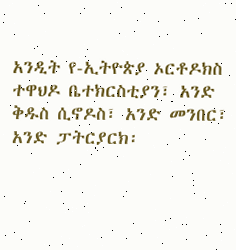አንዲት የ-ኢትዮጵያ ኦርቶዶክስ ተዋህዶ ቤተክርስቲያን፣ አንድ ቅዱስ ሲኖዶስ፣ አንድ መንበር፣  አንድ ፓትርያርክ፡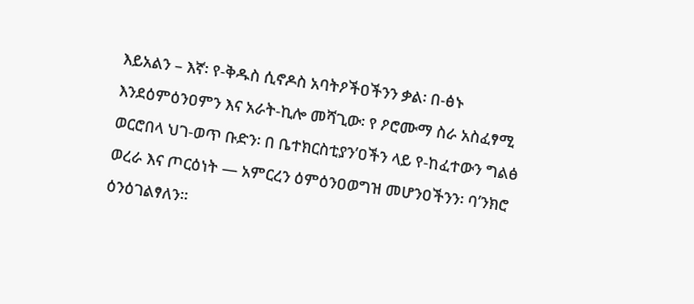እይአልን – እኛ፡ የ-ቅዱስ ሲኖዶስ አባትዖችዐችንን ቃል፡ በ-ፅኑ እንደዕምዕንዐምን እና አራት-ኪሎ መሻጊው፡ የ ዖሮሙማ ስራ አስፈፃሚ ወርሮበላ ህገ-ወጥ ቡድን፡ በ ቤተክርስቲያን’ዐችን ላይ የ-ከፈተውን ግልፅ ወረራ እና ጦርዕነት — አምርረን ዕምዕንዐወግዝ መሆንዐችንን፡ ባ’ንክሮ ዕንዕገልፃለን።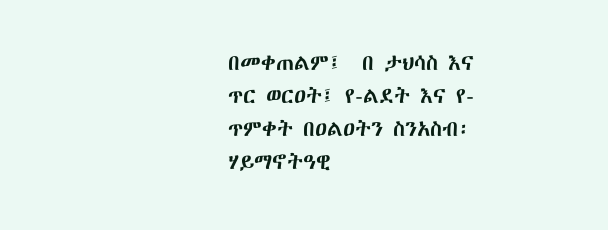በመቀጠልም፤  በ ታህሳስ እና ጥር ወርዐት፤ የ-ልደት እና የ-ጥምቀት በዐልዐትን ስንአስብ፡ ሃይማኖትዓዊ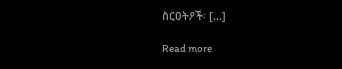ስርዐትዖች፡ […]

Read more